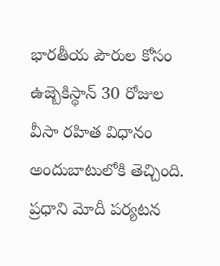భారతీయ పౌరుల కోసం ఉజ్బెకిస్థాన్ 30 రోజుల వీసా రహిత విధానం అందుబాటులోకి తెచ్చింది. ప్రధాని మోదీ పర్యటన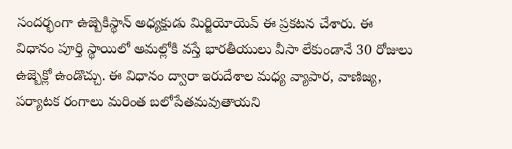సందర్భంగా ఉజ్బెకిస్థాన్ అధ్యక్షుడు మిర్జియోయెవ్ ఈ ప్రకటన చేశారు. ఈ విధానం పూర్తి స్థాయిలో అమల్లోకి వస్తే భారతీయులు వీసా లేకుండానే 30 రోజులు ఉజ్బెక్లో ఉండొచ్చు. ఈ విధానం ద్వారా ఇరుదేశాల మధ్య వ్యాపార, వాణిజ్య, పర్యాటక రంగాలు మరింత బలోపేతమవుతాయని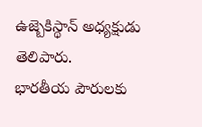ఉజ్బెకిస్థాన్ అధ్యక్షుడు తెలిపారు.
భారతీయ పౌరులకు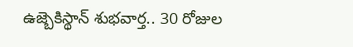ఉజ్బెకిస్థాన్ శుభవార్త.. 30 రోజుల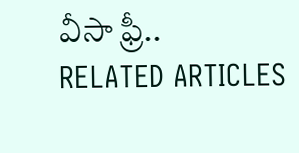వీసా ఫ్రీ..
RELATED ARTICLES